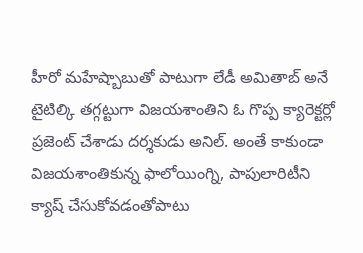హీరో మహేష్బాబుతో పాటుగా లేడీ అమితాబ్ అనే టైటిల్కి తగ్గట్టుగా విజయశాంతిని ఓ గొప్ప క్యారెక్టర్లో ప్రజెంట్ చేశాడు దర్శకుడు అనిల్. అంతే కాకుండా విజయశాంతికున్న ఫాలోయింగ్ని, పాపులారిటీని క్యాష్ చేసుకోవడంతోపాటు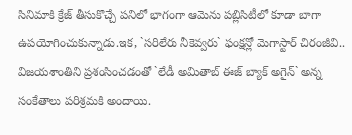సినిమాకి క్రేజ్ తీసుకొచ్చే పనిలో భాగంగా ఆమెను పబ్లిసిటీలో కూడా బాగా ఉపయోగించుకున్నాడు.ఇక, `సరిలేరు నీకెవ్వరు` ఫంక్షన్లో మెగాస్టార్ చిరంజీవి.. విజయశాంతిని ప్రశంసించడంతో `లేడీ అమితాబ్ ఈజ్ బ్యాక్ అగైన్` అన్న సంకేతాలు పరిశ్రమకి అందాయి.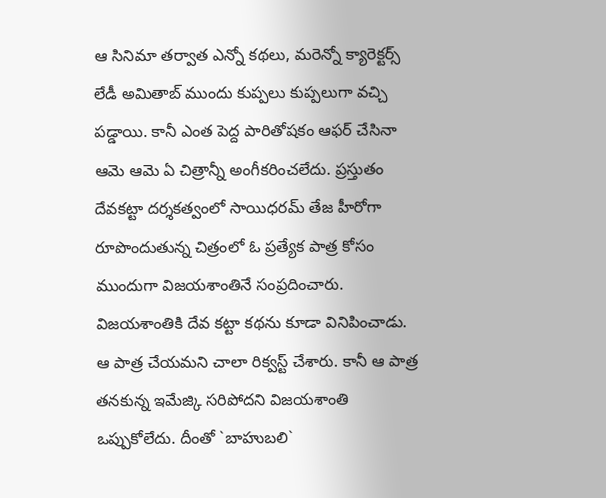ఆ సినిమా తర్వాత ఎన్నో కథలు, మరెన్నో క్యారెక్టర్స్ లేడీ అమితాబ్ ముందు కుప్పలు కుప్పలుగా వచ్చి పడ్డాయి. కానీ ఎంత పెద్ద పారితోషకం ఆఫర్ చేసినా ఆమె ఆమె ఏ చిత్రాన్నీ అంగీకరించలేదు. ప్రస్తుతం దేవకట్టా దర్శకత్వంలో సాయిధరమ్ తేజ హీరోగా రూపొందుతున్న చిత్రంలో ఓ ప్రత్యేక పాత్ర కోసం ముందుగా విజయశాంతినే సంప్రదించారు. విజయశాంతికి దేవ కట్టా కథను కూడా వినిపించాడు. ఆ పాత్ర చేయమని చాలా రిక్వస్ట్ చేశారు. కానీ ఆ పాత్ర తనకున్న ఇమేజ్కి సరిపోదని విజయశాంతి ఒప్పుకోలేదు. దీంతో `బాహుబలి`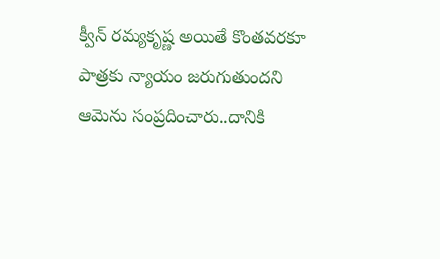క్వీన్ రమ్యకృష్ణ అయితే కొంతవరకూ పాత్రకు న్యాయం జరుగుతుందని ఆమెను సంప్రదించారు..దానికి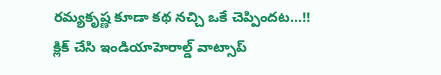రమ్యకృష్ణ కూడా కథ నచ్చి ఒకే చెప్పిందట...!!
క్లిక్ చేసి ఇండియాహెరాల్డ్ వాట్సాప్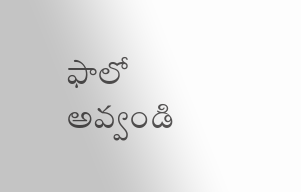ఫాలో అవ్వండి